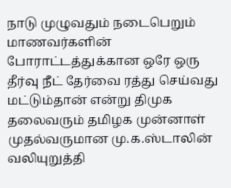நாடு முழுவதும் நடைபெறும் மாணவர்களின் போராட்டத்துக்கான ஒரே ஒரு தீர்வு நீட் தேர்வை ரத்து செய்வது மட்டும்தான் என்று திமுக தலைவரும் தமிழக முன்னாள் முதல்வருமான மு.க.ஸ்டாலின் வலியுறுத்தி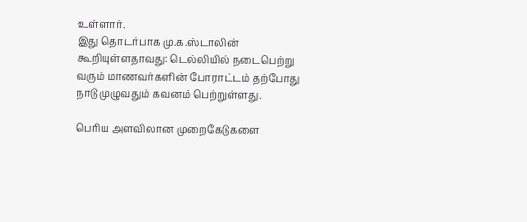உள்ளார்.
இது தொடர்பாக மு.க.ஸ்டாலின் கூறியுள்ளதாவது: டெல்லியில் நடைபெற்று வரும் மாணவர்களின் போராட்டம் தற்போது நாடு முழுவதும் கவனம் பெற்றுள்ளது.

பெரிய அளவிலான முறைகேடுகளை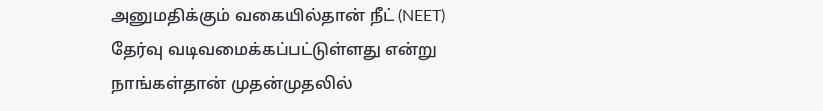அனுமதிக்கும் வகையில்தான் நீட் (NEET) தேர்வு வடிவமைக்கப்பட்டுள்ளது என்று நாங்கள்தான் முதன்முதலில்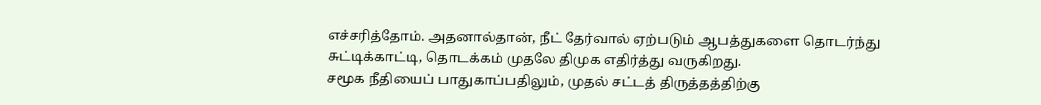எச்சரித்தோம். அதனால்தான், நீட் தேர்வால் ஏற்படும் ஆபத்துகளை தொடர்ந்து சுட்டிக்காட்டி, தொடக்கம் முதலே திமுக எதிர்த்து வருகிறது.
சமூக நீதியைப் பாதுகாப்பதிலும், முதல் சட்டத் திருத்தத்திற்கு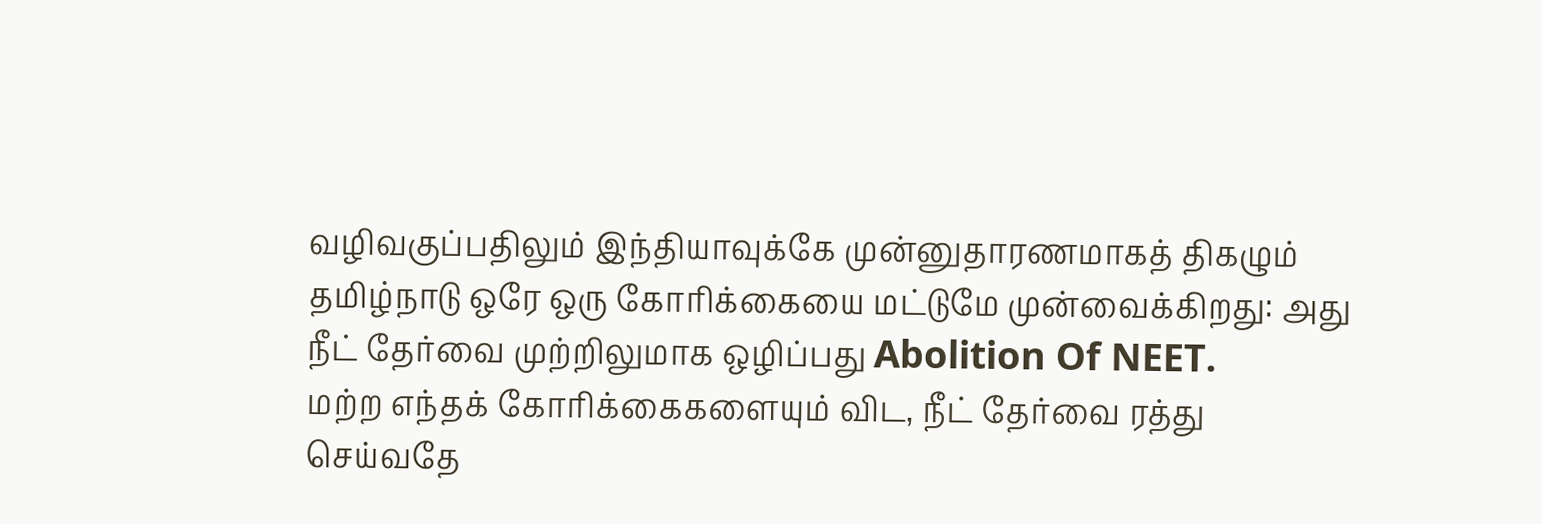வழிவகுப்பதிலும் இந்தியாவுக்கே முன்னுதாரணமாகத் திகழும் தமிழ்நாடு ஒரே ஒரு கோரிக்கையை மட்டுமே முன்வைக்கிறது: அது நீட் தேர்வை முற்றிலுமாக ஒழிப்பது Abolition Of NEET.
மற்ற எந்தக் கோரிக்கைகளையும் விட, நீட் தேர்வை ரத்து செய்வதே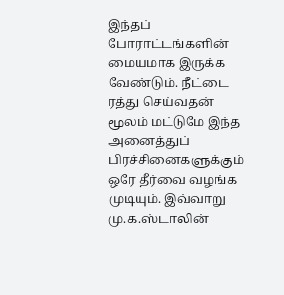இந்தப் போராட்டங்களின் மையமாக இருக்க வேண்டும். நீட்டை ரத்து செய்வதன் மூலம் மட்டுமே இந்த அனைத்துப் பிரச்சினைகளுக்கும் ஒரே தீர்வை வழங்க முடியும். இவ்வாறு மு.க.ஸ்டாலின்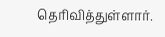தெரிவித்துள்ளார்.